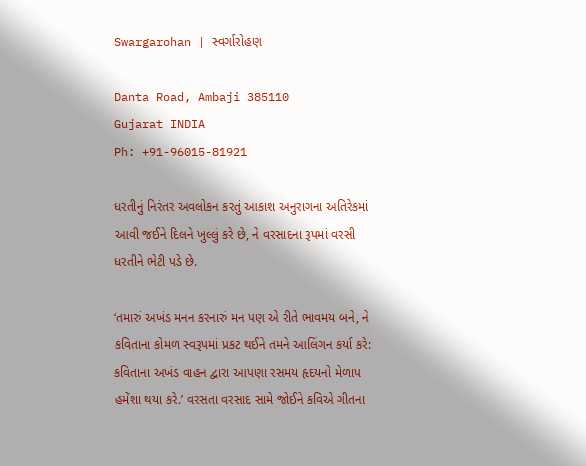Swargarohan | સ્વર્ગારોહણ

Danta Road, Ambaji 385110
Gujarat INDIA
Ph: +91-96015-81921

ધરતીનું નિરંતર અવલોકન કરતું આકાશ અનુરાગના અતિરેકમાં આવી જઈને દિલને ખુલ્લું કરે છે, ને વરસાદના રૂપમાં વરસી ધરતીને ભેટી પડે છે.

‘તમારું અખંડ મનન કરનારું મન પણ એ રીતે ભાવમય બને, ને કવિતાના કોમળ સ્વરૂપમાં પ્રકટ થઈને તમને આલિંગન કર્યા કરે: કવિતાના અખંડ વાહન દ્વારા આપણા રસમય હૃદયનો મેળાપ હમેંશા થયા કરે.’ વરસતા વરસાદ સામે જોઈને કવિએ ગીતના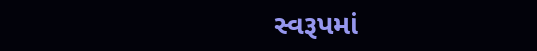સ્વરૂપમાં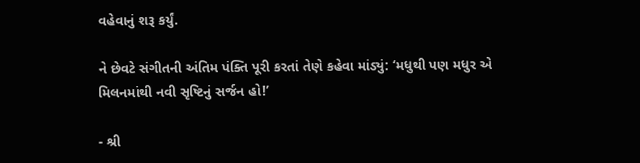વહેવાનું શરૂ કર્યું.

ને છેવટે સંગીતની અંતિમ પંક્તિ પૂરી કરતાં તેણે કહેવા માંડ્યું: ‘મધુથી પણ મધુર એ મિલનમાંથી નવી સૃષ્ટિનું સર્જન હો!’

- શ્રી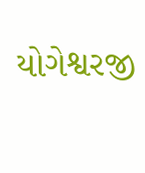યોગેશ્વરજી